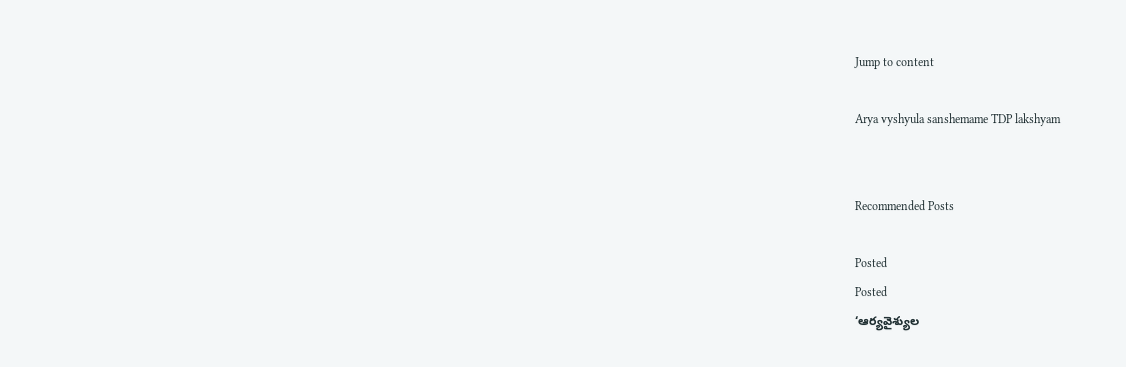Jump to content

Arya vyshyula sanshemame TDP lakshyam


Recommended Posts

Posted
Posted
‘ఆర్యవైశ్యుల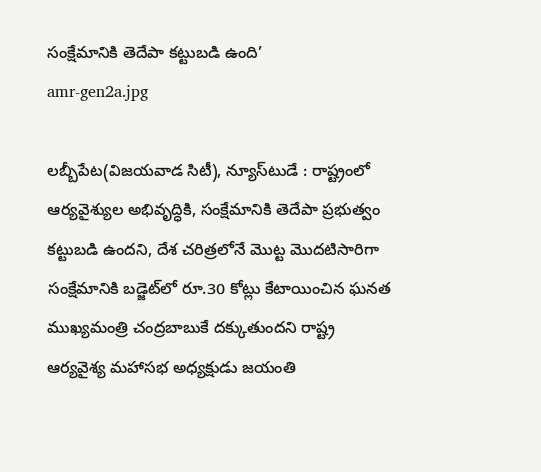సంక్షేమానికి తెదేపా కట్టుబడి ఉంది’
amr-gen2a.jpg

లబ్బీపేట(విజయవాడ సిటీ), న్యూస్‌టుడే : రాష్ట్రంలో ఆర్యవైశ్యుల అభివృద్ధికి, సంక్షేమానికి తెదేపా ప్రభుత్వం కట్టుబడి ఉందని, దేశ చరిత్రలోనే మొట్ట మొదటిసారిగా సంక్షేమానికి బడ్జెట్‌లో రూ.30 కోట్లు కేటాయించిన ఘనత ముఖ్యమంత్రి చంద్రబాబుకే దక్కుతుందని రాష్ట్ర ఆర్యవైశ్య మహాసభ అధ్యక్షుడు జయంతి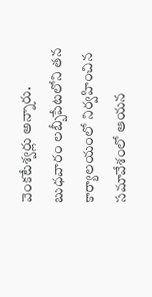వెంకటేశ్వర్లు అన్నారు. బుధవారం లబ్బీపేటలోని తన కార్యాలయంలో నిర్వహించిన సమావేశంలో ఆయన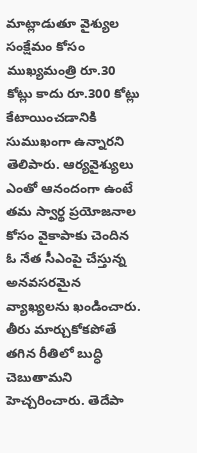మాట్లాడుతూ వైశ్యుల సంక్షేమం కోసం ముఖ్యమంత్రి రూ.30 కోట్లు కాదు రూ.300 కోట్లు కేటాయించడానికి సుముఖంగా ఉన్నారని తెలిపారు. ఆర్యవైశ్యులు ఎంతో ఆనందంగా ఉంటే తమ స్వార్థ ప్రయోజనాల కోసం వైకాపాకు చెందిన ఓ నేత సీఎంపై చేస్తున్న అనవసరమైన వ్యాఖ్యలను ఖండించారు. తీరు మార్చుకోకపోతే తగిన రీతిలో బుద్ధి చెబుతామని హెచ్చరించారు. తెదేపా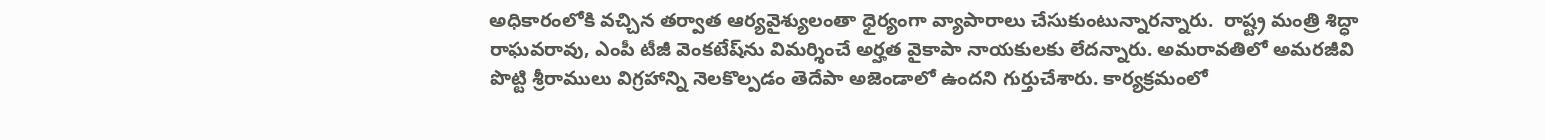అధికారంలోకి వచ్చిన తర్వాత ఆర్యవైశ్యులంతా ధైర్యంగా వ్యాపారాలు చేసుకుంటున్నారన్నారు.  రాష్ట్ర మంత్రి శిద్ధా రాఘవరావు, ఎంపీ టీజీ వెంకటేష్‌ను విమర్శించే అర్హత వైకాపా నాయకులకు లేదన్నారు. అమరావతిలో అమరజీవి పొట్టి శ్రీరాములు విగ్రహాన్ని నెలకొల్పడం తెదేపా అజెండాలో ఉందని గుర్తుచేశారు. కార్యక్రమంలో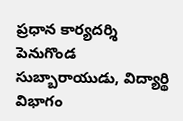ప్రధాన కార్యదర్శి పెనుగొండ సుబ్బారాయుడు, విద్యార్థి విభాగం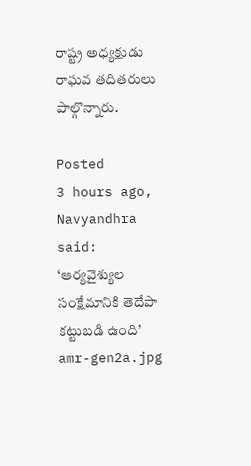రాష్ట్ర అధ్యక్షుడు రాఘవ తదితరులు పాల్గొన్నారు.

Posted
3 hours ago, Navyandhra said:
‘ఆర్యవైశ్యుల సంక్షేమానికి తెదేపా కట్టుబడి ఉంది’
amr-gen2a.jpg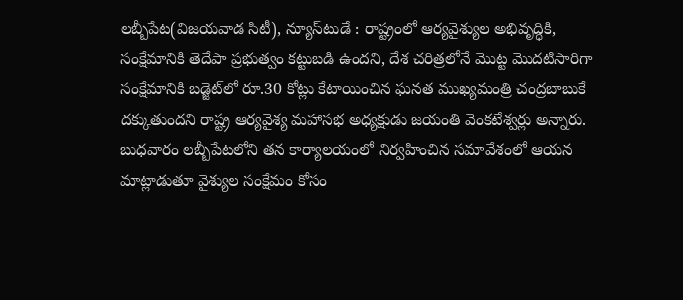లబ్బీపేట(విజయవాడ సిటీ), న్యూస్‌టుడే : రాష్ట్రంలో ఆర్యవైశ్యుల అభివృద్ధికి, సంక్షేమానికి తెదేపా ప్రభుత్వం కట్టుబడి ఉందని, దేశ చరిత్రలోనే మొట్ట మొదటిసారిగా సంక్షేమానికి బడ్జెట్‌లో రూ.30 కోట్లు కేటాయించిన ఘనత ముఖ్యమంత్రి చంద్రబాబుకే దక్కుతుందని రాష్ట్ర ఆర్యవైశ్య మహాసభ అధ్యక్షుడు జయంతి వెంకటేశ్వర్లు అన్నారు. బుధవారం లబ్బీపేటలోని తన కార్యాలయంలో నిర్వహించిన సమావేశంలో ఆయన మాట్లాడుతూ వైశ్యుల సంక్షేమం కోసం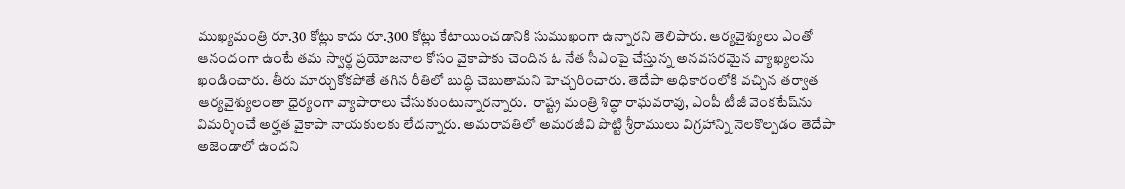ముఖ్యమంత్రి రూ.30 కోట్లు కాదు రూ.300 కోట్లు కేటాయించడానికి సుముఖంగా ఉన్నారని తెలిపారు. ఆర్యవైశ్యులు ఎంతో ఆనందంగా ఉంటే తమ స్వార్థ ప్రయోజనాల కోసం వైకాపాకు చెందిన ఓ నేత సీఎంపై చేస్తున్న అనవసరమైన వ్యాఖ్యలను ఖండించారు. తీరు మార్చుకోకపోతే తగిన రీతిలో బుద్ధి చెబుతామని హెచ్చరించారు. తెదేపా అధికారంలోకి వచ్చిన తర్వాత ఆర్యవైశ్యులంతా ధైర్యంగా వ్యాపారాలు చేసుకుంటున్నారన్నారు.  రాష్ట్ర మంత్రి శిద్ధా రాఘవరావు, ఎంపీ టీజీ వెంకటేష్‌ను విమర్శించే అర్హత వైకాపా నాయకులకు లేదన్నారు. అమరావతిలో అమరజీవి పొట్టి శ్రీరాములు విగ్రహాన్ని నెలకొల్పడం తెదేపా అజెండాలో ఉందని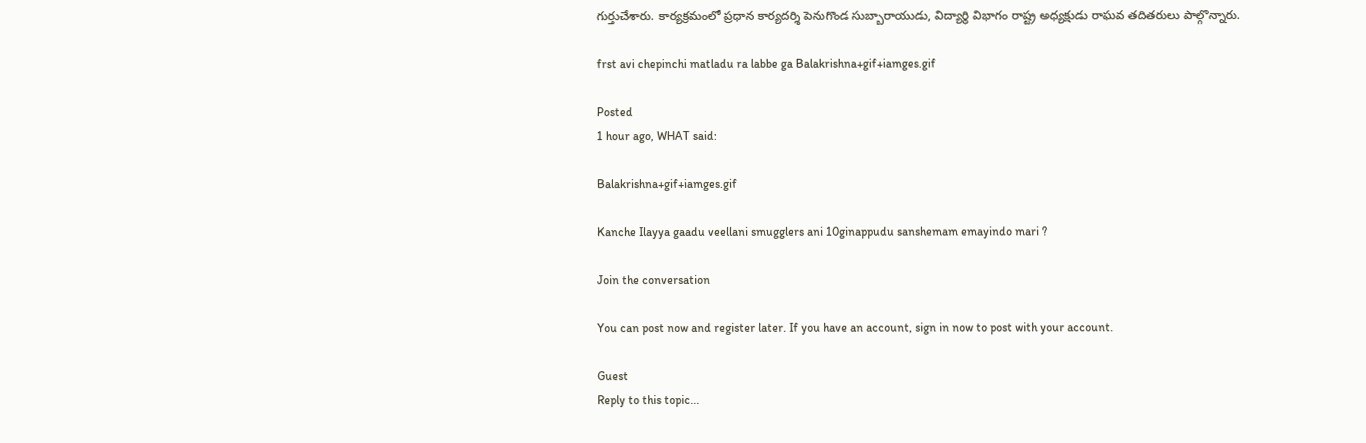గుర్తుచేశారు. కార్యక్రమంలో ప్రధాన కార్యదర్శి పెనుగొండ సుబ్బారాయుడు, విద్యార్థి విభాగం రాష్ట్ర అధ్యక్షుడు రాఘవ తదితరులు పాల్గొన్నారు.

frst avi chepinchi matladu ra labbe ga Balakrishna+gif+iamges.gif

Posted
1 hour ago, WHAT said:

Balakrishna+gif+iamges.gif

Kanche Ilayya gaadu veellani smugglers ani 10ginappudu sanshemam emayindo mari ?

Join the conversation

You can post now and register later. If you have an account, sign in now to post with your account.

Guest
Reply to this topic...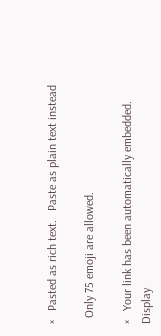×   Pasted as rich text.   Paste as plain text instead

  Only 75 emoji are allowed.

×   Your link has been automatically embedded.   Display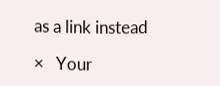as a link instead

×   Your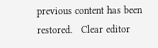previous content has been restored.   Clear editor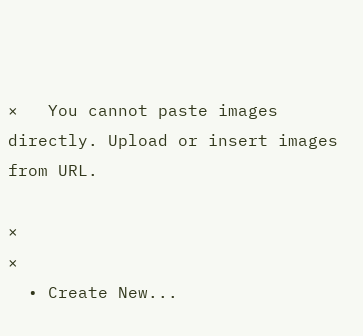×   You cannot paste images directly. Upload or insert images from URL.

×
×
  • Create New...